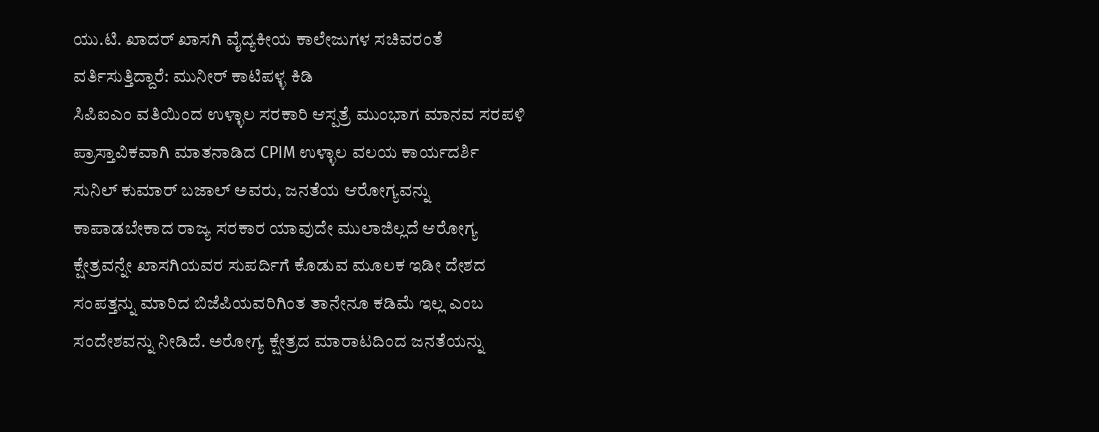ಯು.ಟಿ. ಖಾದರ್ ಖಾಸಗಿ ವೈದ್ಯಕೀಯ ಕಾಲೇಜುಗಳ ಸಚಿವರಂತೆ ವರ್ತಿಸುತ್ತಿದ್ದಾರೆ: ಮುನೀರ್ ಕಾಟಿಪಳ್ಳ ಕಿಡಿ
ಸಿಪಿಐಎಂ ವತಿಯಿಂದ ಉಳ್ಳಾಲ ಸರಕಾರಿ ಆಸ್ಪತ್ರೆ ಮುಂಭಾಗ ಮಾನವ ಸರಪಳಿ
ಪ್ರಾಸ್ತಾವಿಕವಾಗಿ ಮಾತನಾಡಿದ CPIM ಉಳ್ಳಾಲ ವಲಯ ಕಾರ್ಯದರ್ಶಿ ಸುನಿಲ್ ಕುಮಾರ್ ಬಜಾಲ್ ಅವರು, ಜನತೆಯ ಆರೋಗ್ಯವನ್ನು ಕಾಪಾಡಬೇಕಾದ ರಾಜ್ಯ ಸರಕಾರ ಯಾವುದೇ ಮುಲಾಜಿಲ್ಲದೆ ಆರೋಗ್ಯ ಕ್ಷೇತ್ರವನ್ನೇ ಖಾಸಗಿಯವರ ಸುಪರ್ದಿಗೆ ಕೊಡುವ ಮೂಲಕ ಇಡೀ ದೇಶದ ಸಂಪತ್ತನ್ನು ಮಾರಿದ ಬಿಜೆಪಿಯವರಿಗಿಂತ ತಾನೇನೂ ಕಡಿಮೆ ಇಲ್ಲ ಎಂಬ ಸಂದೇಶವನ್ನು ನೀಡಿದೆ. ಅರೋಗ್ಯ ಕ್ಷೇತ್ರದ ಮಾರಾಟದಿಂದ ಜನತೆಯನ್ನು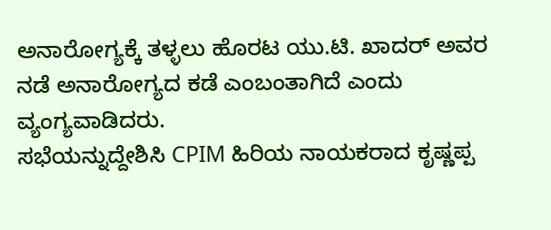ಅನಾರೋಗ್ಯಕ್ಕೆ ತಳ್ಳಲು ಹೊರಟ ಯು.ಟಿ. ಖಾದರ್ ಅವರ ನಡೆ ಅನಾರೋಗ್ಯದ ಕಡೆ ಎಂಬಂತಾಗಿದೆ ಎಂದು ವ್ಯಂಗ್ಯವಾಡಿದರು.
ಸಭೆಯನ್ನುದ್ದೇಶಿಸಿ CPIM ಹಿರಿಯ ನಾಯಕರಾದ ಕೃಷ್ಣಪ್ಪ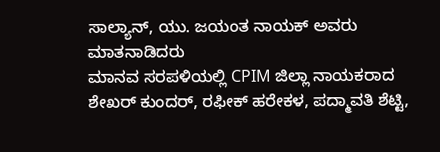ಸಾಲ್ಯಾನ್, ಯು. ಜಯಂತ ನಾಯಕ್ ಅವರು ಮಾತನಾಡಿದರು
ಮಾನವ ಸರಪಳಿಯಲ್ಲಿ CPIM ಜಿಲ್ಲಾ ನಾಯಕರಾದ ಶೇಖರ್ ಕುಂದರ್, ರಫೀಕ್ ಹರೇಕಳ, ಪದ್ಮಾವತಿ ಶೆಟ್ಟಿ,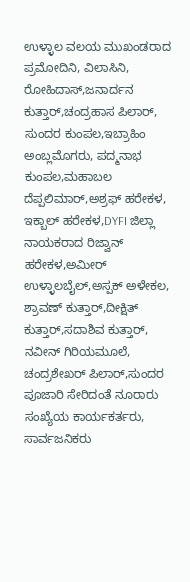ಉಳ್ಳಾಲ ವಲಯ ಮುಖಂಡರಾದ ಪ್ರಮೋದಿನಿ, ವಿಲಾಸಿನಿ, ರೋಹಿದಾಸ್,ಜನಾರ್ದನ ಕುತ್ತಾರ್,ಚಂದ್ರಹಾಸ ಪಿಲಾರ್, ಸುಂದರ ಕುಂಪಲ,ಇಬ್ರಾಹಿಂ ಅಂಬ್ಲಮೊಗರು, ಪದ್ಮನಾಭ ಕುಂಪಲ,ಮಹಾಬಲ ದೆಪ್ಪಲಿಮಾರ್,ಅಶ್ರಫ್ ಹರೇಕಳ, ಇಕ್ಬಾಲ್ ಹರೇಕಳ,DYFI ಜಿಲ್ಲಾ ನಾಯಕರಾದ ರಿಜ್ವಾನ್ ಹರೇಕಳ,ಅಮೀರ್ ಉಳ್ಳಾಲಬೈಲ್,ಅಸ್ಪಕ್ ಅಳೇಕಲ, ಶ್ರಾವಣ್ ಕುತ್ತಾರ್,ದೀಕ್ಷಿತ್ ಕುತ್ತಾರ್,ಸದಾಶಿವ ಕುತ್ತಾರ್, ನವೀನ್ ಗಿರಿಯಮೂಲೆ, ಚಂದ್ರಶೇಖರ್ ಪಿಲಾರ್,ಸುಂದರ ಪೂಜಾರಿ ಸೇರಿದಂತೆ ನೂರಾರು ಸಂಖ್ಯೆಯ ಕಾರ್ಯಕರ್ತರು, ಸಾರ್ವಜನಿಕರು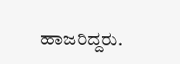ಹಾಜರಿದ್ದರು.